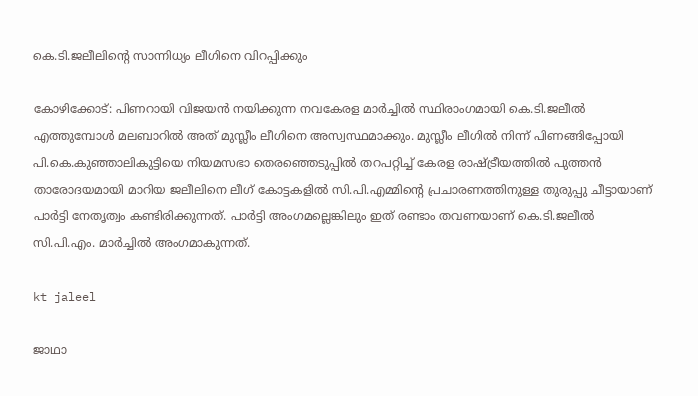കെ.ടി.ജലീലിന്റെ സാന്നിധ്യം ലീഗിനെ വിറപ്പിക്കും

കോഴിക്കോട്: പിണറായി വിജയന്‍ നയിക്കുന്ന നവകേരള മാര്‍ച്ചില്‍ സ്ഥിരാംഗമായി കെ.ടി.ജലീല്‍ എത്തുമ്പോള്‍ മലബാറില്‍ അത് മുസ്ലീം ലീഗിനെ അസ്വസ്ഥമാക്കും. മുസ്ലീം ലീഗില്‍ നിന്ന് പിണങ്ങിപ്പോയി പി.കെ.കുഞ്ഞാലികുട്ടിയെ നിയമസഭാ തെരഞ്ഞെടുപ്പില്‍ തറപറ്റിച്ച് കേരള രാഷ്ട്രീയത്തില്‍ പുത്തന്‍ താരോദയമായി മാറിയ ജലീലിനെ ലീഗ് കോട്ടകളില്‍ സി.പി.എമ്മിന്റെ പ്രചാരണത്തിനുള്ള തുരുപ്പു ചീട്ടായാണ് പാര്‍ട്ടി നേതൃത്വം കണ്ടിരിക്കുന്നത്. പാര്‍ട്ടി അംഗമല്ലെങ്കിലും ഇത് രണ്ടാം തവണയാണ് കെ.ടി.ജലീല്‍ സി.പി.എം. മാര്‍ച്ചില്‍ അംഗമാകുന്നത്.

kt jaleel

ജാഥാ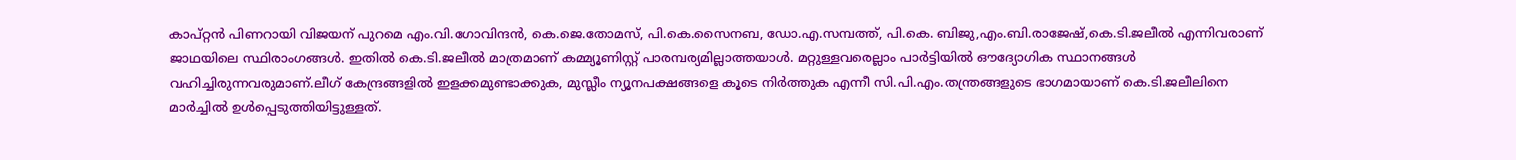കാപ്റ്റന്‍ പിണറായി വിജയന് പുറമെ എം.വി.ഗോവിന്ദന്‍, കെ.ജെ.തോമസ്, പി.കെ.സൈനബ, ഡോ.എ.സമ്പത്ത്, പി.കെ. ബിജു,എം.ബി.രാജേഷ്,കെ.ടി.ജലീല്‍ എന്നിവരാണ് ജാഥയിലെ സ്ഥിരാംഗങ്ങള്‍. ഇതില്‍ കെ.ടി.ജലീല്‍ മാത്രമാണ് കമ്മ്യൂണിസ്റ്റ് പാരമ്പര്യമില്ലാത്തയാള്‍. മറ്റുള്ളവരെല്ലാം പാര്‍ട്ടിയില്‍ ഔദ്യോഗിക സ്ഥാനങ്ങള്‍ വഹിച്ചിരുന്നവരുമാണ്.ലീഗ് കേന്ദ്രങ്ങളില്‍ ഇളക്കമുണ്ടാക്കുക, മുസ്ലീം ന്യൂനപക്ഷങ്ങളെ കൂടെ നിര്‍ത്തുക എന്നീ സി.പി.എം.തന്ത്രങ്ങളുടെ ഭാഗമായാണ് കെ.ടി.ജലീലിനെ മാര്‍ച്ചില്‍ ഉള്‍പ്പെടുത്തിയിട്ടുള്ളത്.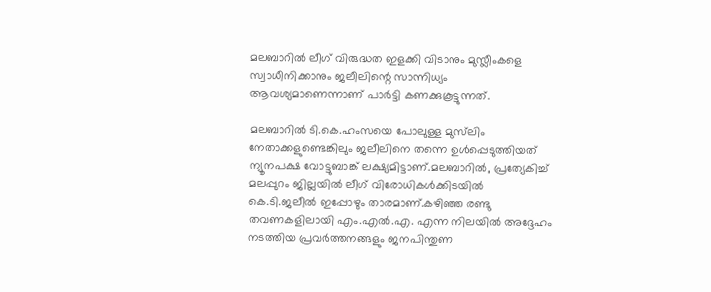മലബാറില്‍ ലീഗ് വിരുദ്ധത ഇളക്കി വിടാനും മുസ്ലീംകളെ സ്വാധീനിക്കാനും ജലീലിന്റെ സാന്നിധ്യം ആവശ്യമാണെന്നാണ് പാര്‍ട്ടി കണക്കുകൂട്ടുന്നത്.

മലബാറില്‍ ടി.കെ.ഹംസയെ പോലുള്ള മുസ്‌ലിം നേതാക്കളുണ്ടെങ്കിലും ജലീലിനെ തന്നെ ഉള്‍പ്പെടുത്തിയത് ന്യൂനപക്ഷ വോട്ടുബാങ്ക് ലക്ഷ്യമിട്ടാണ്.മലബാറില്‍, പ്രത്യേകിച്ച് മലപ്പുറം ജില്ലയില്‍ ലീഗ് വിരോധികള്‍ക്കിടയില്‍ കെ.ടി.ജലീല്‍ ഇപ്പോഴും താരമാണ്.കഴിഞ്ഞ രണ്ടു തവണകളിലായി എം.എല്‍.എ. എന്ന നിലയില്‍ അദ്ദേഹം നടത്തിയ പ്രവര്‍ത്തനങ്ങളും ജനപിന്തുണ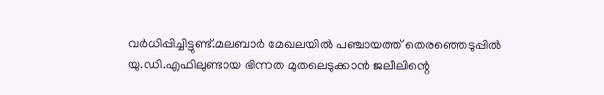വര്‍ധിപ്പിച്ചിട്ടുണ്ട്.മലബാര്‍ മേഖലയില്‍ പഞ്ചായത്ത് തെരഞ്ഞെടുപ്പില്‍ യു.ഡി.എഫിലുണ്ടായ ഭിന്നത മുതലെടുക്കാന്‍ ജലീലിന്റെ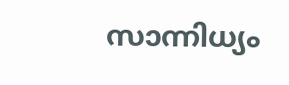സാന്നിധ്യം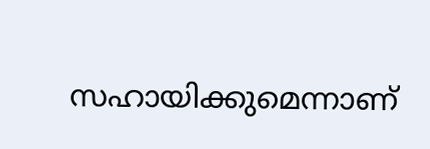സഹായിക്കുമെന്നാണ്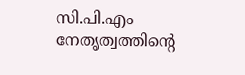സി.പി.എം നേതൃത്വത്തിന്റെ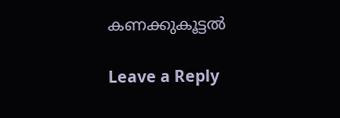കണക്കുകൂട്ടല്‍

Leave a Reply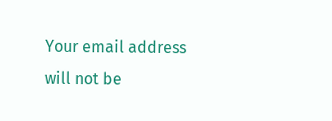Your email address will not be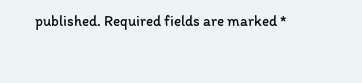published. Required fields are marked *